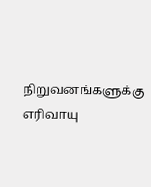நிறுவனங்களுக்கு எரிவாயு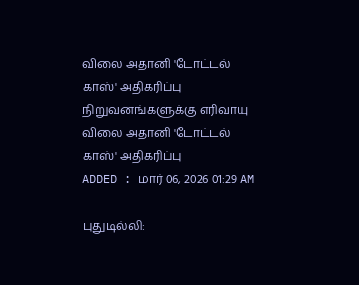விலை அதானி 'டோட்டல் காஸ்' அதிகரிப்பு
நிறுவனங்களுக்கு எரிவாயு விலை அதானி 'டோட்டல் காஸ்' அதிகரிப்பு
ADDED : மார் 06, 2026 01:29 AM

புதுடில்லி: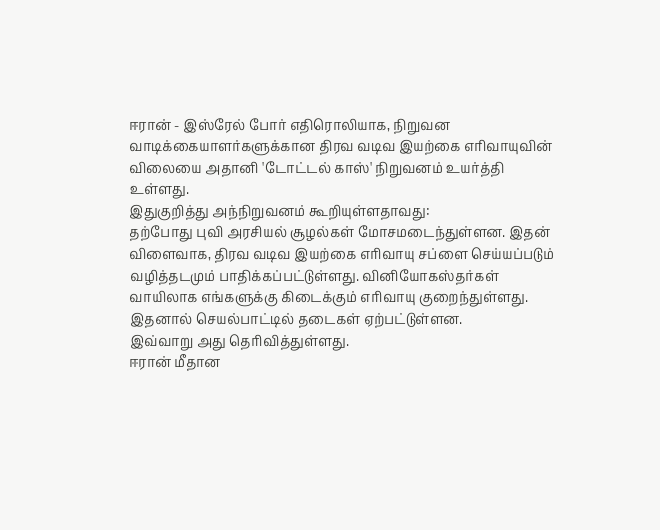ஈரான் - இஸ்ரேல் போர் எதிரொலியாக, நிறுவன வாடிக்கையாளர்களுக்கான திரவ வடிவ இயற்கை எரிவாயுவின் விலையை அதானி 'டோட்டல் காஸ்' நிறுவனம் உயர்த்தி உள்ளது.
இதுகுறித்து அந்நிறுவனம் கூறியுள்ளதாவது:
தற்போது புவி அரசியல் சூழல்கள் மோசமடைந்துள்ளன. இதன் விளைவாக, திரவ வடிவ இயற்கை எரிவாயு சப்ளை செய்யப்படும் வழித்தடமும் பாதிக்கப்பட்டுள்ளது. வினியோகஸ்தர்கள் வாயிலாக எங்களுக்கு கிடைக்கும் எரிவாயு குறைந்துள்ளது. இதனால் செயல்பாட்டில் தடைகள் ஏற்பட்டுள்ளன.
இவ்வாறு அது தெரிவித்துள்ளது.
ஈரான் மீதான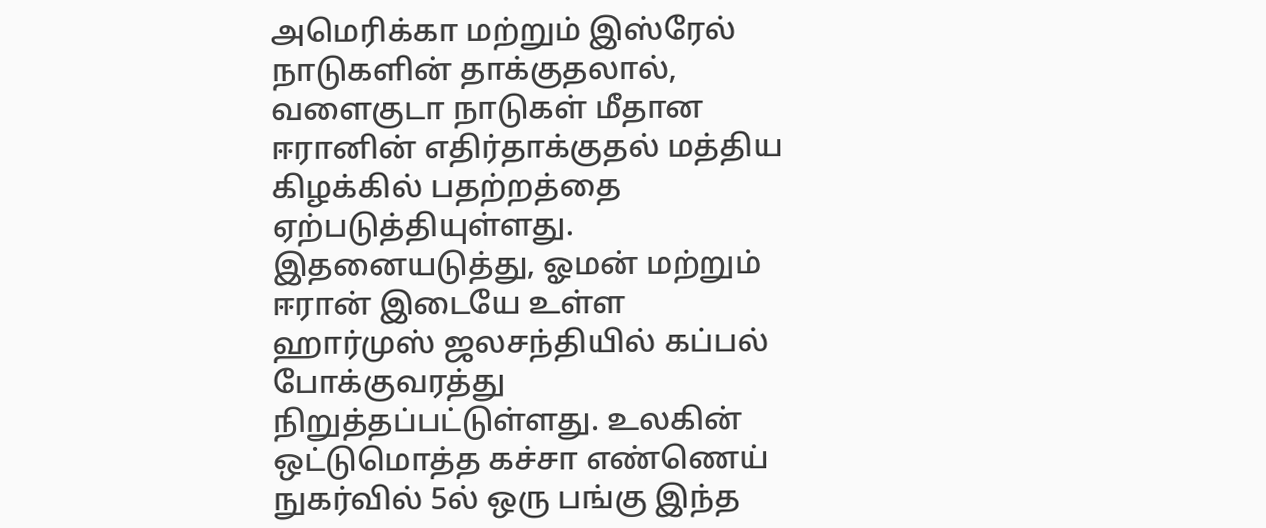அமெரிக்கா மற்றும் இஸ்ரேல் நாடுகளின் தாக்குதலால், வளைகுடா நாடுகள் மீதான ஈரானின் எதிர்தாக்குதல் மத்திய கிழக்கில் பதற்றத்தை ஏற்படுத்தியுள்ளது. இதனையடுத்து, ஓமன் மற்றும் ஈரான் இடையே உள்ள ஹார்முஸ் ஜலசந்தியில் கப்பல் போக்குவரத்து நிறுத்தப்பட்டுள்ளது. உலகின் ஒட்டுமொத்த கச்சா எண்ணெய் நுகர்வில் 5ல் ஒரு பங்கு இந்த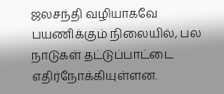ஜலசந்தி வழியாகவே பயணிக்கும் நிலையில், பல நாடுகள் தட்டுப்பாட்டை எதிர்நோக்கியுள்ளன.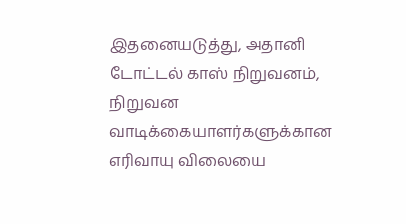இதனையடுத்து, அதானி டோட்டல் காஸ் நிறுவனம், நிறுவன வாடிக்கையாளர்களுக்கான எரிவாயு விலையை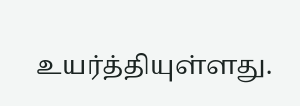உயர்த்தியுள்ளது.